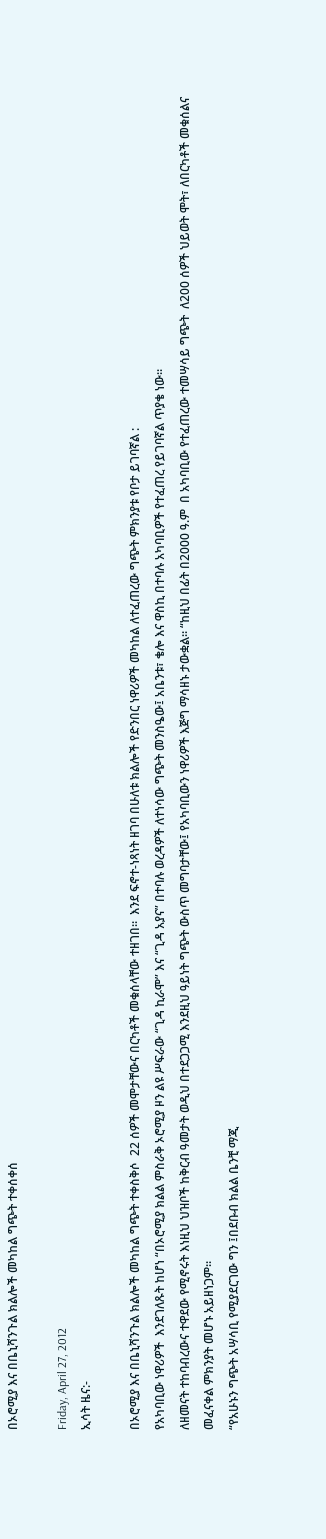በኦሮሚያ እና በቤኒሻንጉል ክልሎች መካከል ግጭት ተቀሰቀሰ

Friday, April 27, 2012
ኢሳት ዜና:-

በኦሮሚያ እና በቤኒሻንጉል ክልሎች መካከል ግጭት ተቀስቅሶ  22 ሰዎች መሞታቸውና በርካቶች መቁሰላቸው ተዘገበ።  እንደ ፍኖተ-ነጻነት ዘገባ በሁለቱ ክልሎች የድንበር ነዋሪዎች መካከል ለተፈጠረው ግጭት ምክንያቱ የቦታ ይገባኛል :
የአካባቢው ነዋሪዎች  እንደገለጹት ከሆነ “በኦሮሚያ ክልል ምስራቅ ኦሮሚያ ዞን ልዩ ሥፍራው “ጊዳ ኪራሞ” እና “ጊዳ አያና” በተባሉ ወረዳዎች ለተነሳው ግጭት መንስዔው፤ አቤንቱ፣ ቄሎ እና ዋስኪ በተባሉ አካባቢዎች የተፈጠረ የይገባኛል ጥያቄ ነው፡፡
ለዘመናት ተከባብረውና ተዋደው የሚኖሩት እነዚህ ህዝቦች ከቅርብ ዓመታት ወዲህ በተደጋጋሚ እንደዚህ ዓይነት ግጭት ውስጥ መግባታቸው፤ የአካባቢውን ነዋሪዎች እጅግ ማሳዘኑ ታውቋል። “ከዚህ በፊት በ2000 ዓ.ም  በ አካባቢው የተፈጠረው ተመሣሳይ ግጭት  ለ200 ሰዎች ህይወት ሞት፣ ለበርካቶች መቁሰልና መፈናቀል ምክንያት መሆኑ አይዘነጋም።
“የአሁኑን ግጭት አሣሳቢ የሚያደርገው ግን ፤በደቡብ ክልል ቤንቺ ማጂ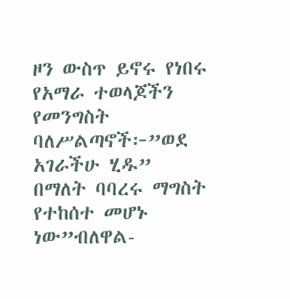ዞን ውስጥ ይኖሩ የነበሩ የአማራ ተወላጆችን የመንግስት ባለሥልጣኖች፦”ወደ አገራችሁ ሂዱ” በማለት ባባረሩ ማግስት የተከሰተ መሆኑ ነው”ብለዋል-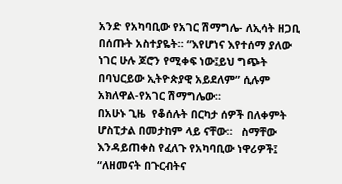አንድ የአካባቢው የአገር ሽማግሌ- ለኢሳት ዘጋቢ በሰጡት አስተያዬት። “እየሆነና እየተሰማ ያለው ነገር ሁሉ ጆሮን የሚቀፍ ነው፤ይህ ግጭት በባህርይው ኢትዮጵያዊ አይደለም” ሲሉም አክለዋል-የአገር ሽማግሌው።
በአሁኑ ጊዜ  የቆሰሉት በርካታ ሰዎች በለቀምት ሆስፒታል በመታከም ላይ ናቸው።   ስማቸው እንዳይጠቀስ የፈለጉ የአካባቢው ነዋሪዎች፤ “ለዘመናት በጉርብትና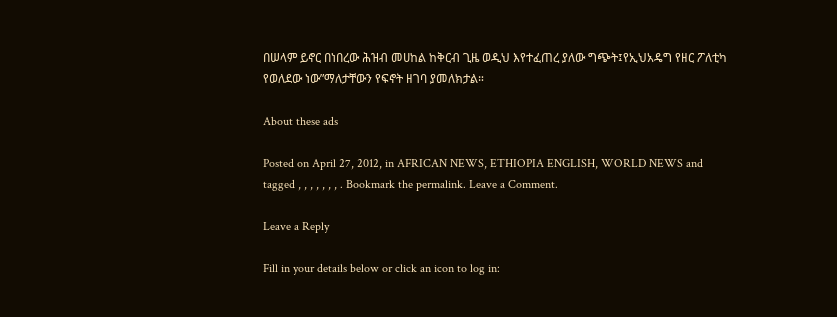በሠላም ይኖር በነበረው ሕዝብ መሀከል ከቅርብ ጊዜ ወዲህ እየተፈጠረ ያለው ግጭት፤የኢህአዴግ የዘር ፖለቲካ የወለደው ነው”ማለታቸውን የፍኖት ዘገባ ያመለክታል።

About these ads

Posted on April 27, 2012, in AFRICAN NEWS, ETHIOPIA ENGLISH, WORLD NEWS and tagged , , , , , , , . Bookmark the permalink. Leave a Comment.

Leave a Reply

Fill in your details below or click an icon to log in: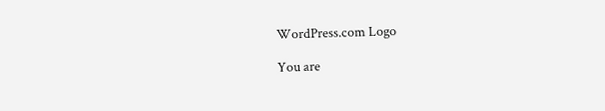WordPress.com Logo

You are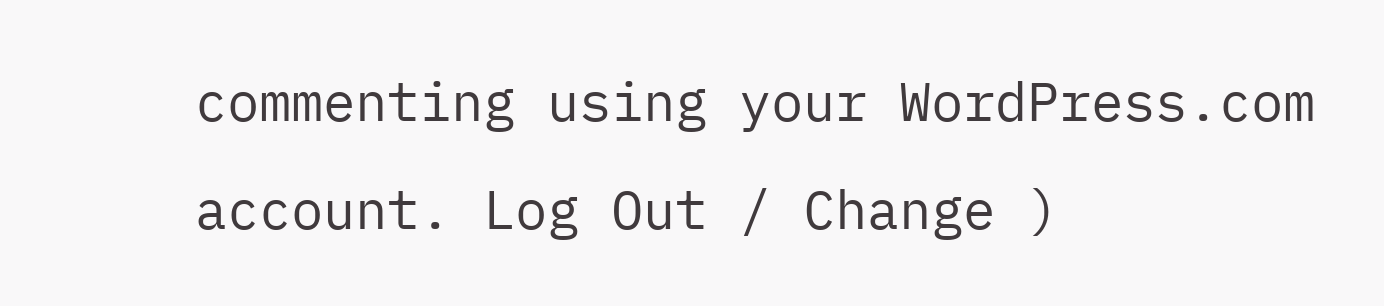commenting using your WordPress.com account. Log Out / Change )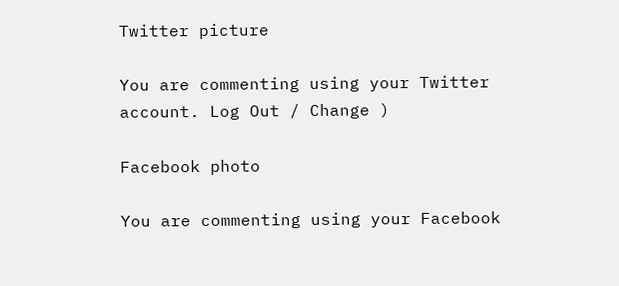Twitter picture

You are commenting using your Twitter account. Log Out / Change )

Facebook photo

You are commenting using your Facebook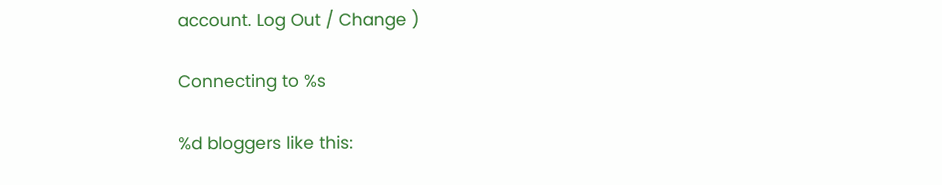account. Log Out / Change )

Connecting to %s

%d bloggers like this: